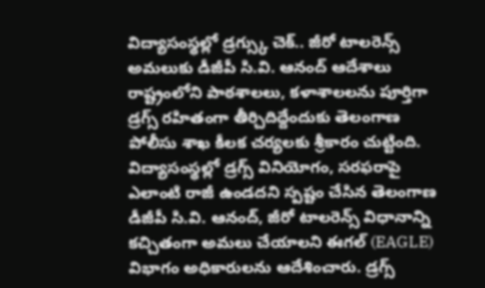విద్యాసంస్థల్లో డ్రగ్స్కు చెక్.. జీరో టాలరెన్స్ అమలుకు డీజీపీ సి.వి. ఆనంద్ ఆదేశాలు
రాష్ట్రంలోని పాఠశాలలు, కళాశాలలను పూర్తిగా డ్రగ్స్ రహితంగా తీర్చిదిద్దేందుకు తెలంగాణ పోలీసు శాఖ కీలక చర్యలకు శ్రీకారం చుట్టింది. విద్యాసంస్థల్లో డ్రగ్స్ వినియోగం, సరఫరాపై ఎలాంటి రాజీ ఉండదని స్పష్టం చేసిన తెలంగాణ డీజీపీ సి.వి. ఆనంద్, జీరో టాలరెన్స్ విధానాన్ని కచ్చితంగా అమలు చేయాలని ఈగల్ (EAGLE) విభాగం అధికారులను ఆదేశించారు. డ్రగ్స్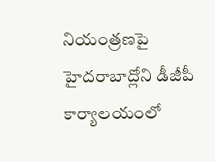నియంత్రణపై హైదరాబాద్లోని డీజీపీ కార్యాలయంలో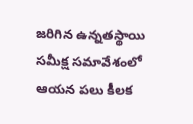జరిగిన ఉన్నతస్థాయి సమీక్ష సమావేశంలో ఆయన పలు కీలక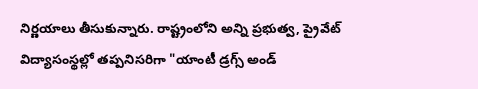నిర్ణయాలు తీసుకున్నారు. రాష్ట్రంలోని అన్ని ప్రభుత్వ, ప్రైవేట్ విద్యాసంస్థల్లో తప్పనిసరిగా "యాంటీ డ్రగ్స్ అండ్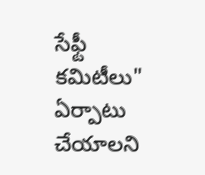సేఫ్టీ కమిటీలు" ఏర్పాటు చేయాలని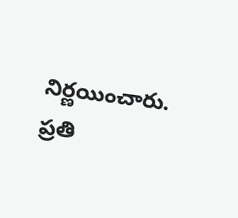నిర్ణయించారు. ప్రతి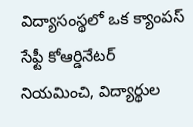విద్యాసంస్థలో ఒక క్యాంపస్ సేఫ్టీ కోఆర్డినేటర్ నియమించి, విద్యార్థుల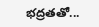భద్రతతో...